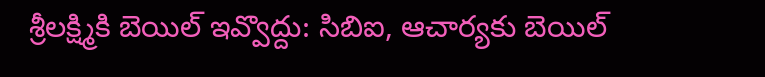శ్రీలక్ష్మికి బెయిల్ ఇవ్వొద్దు: సిబిఐ, ఆచార్యకు బెయిల్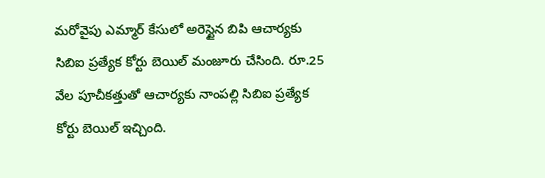మరోవైపు ఎమ్మార్ కేసులో అరెస్టైన బిపి ఆచార్యకు సిబిఐ ప్రత్యేక కోర్టు బెయిల్ మంజూరు చేసింది. రూ.25 వేల పూచీకత్తుతో ఆచార్యకు నాంపల్లి సిబిఐ ప్రత్యేక కోర్టు బెయిల్ ఇచ్చింది.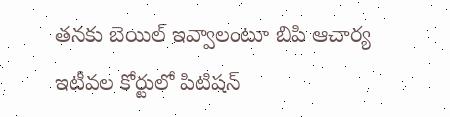తనకు బెయిల్ ఇవ్వాలంటూ బిపి ఆచార్య ఇటీవల కోర్టులో పిటిషన్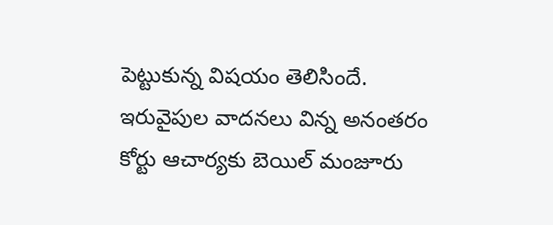పెట్టుకున్న విషయం తెలిసిందే. ఇరువైపుల వాదనలు విన్న అనంతరం కోర్టు ఆచార్యకు బెయిల్ మంజూరు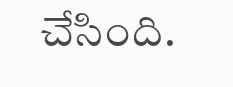చేసింది.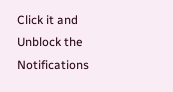Click it and Unblock the Notifications